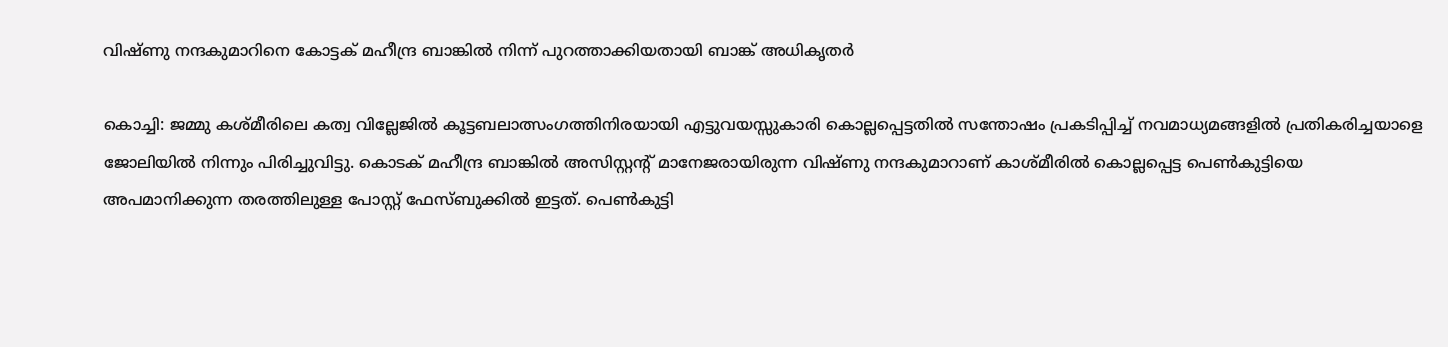വിഷ്ണു നന്ദകുമാറിനെ കോട്ടക് മഹീന്ദ്ര ബാങ്കിൽ നിന്ന് പുറത്താക്കിയതായി ബാങ്ക് അധികൃതർ

കൊച്ചി: ജമ്മു കശ്മീരിലെ കത്വ വില്ലേജില്‍ കൂട്ടബലാത്സംഗത്തിനിരയായി എട്ടുവയസ്സുകാരി കൊല്ലപ്പെട്ടതില്‍ സന്തോഷം പ്രകടിപ്പിച്ച് നവമാധ്യമങ്ങളിൽ പ്രതികരിച്ചയാളെ ജോലിയില്‍ നിന്നും പിരിച്ചുവിട്ടു. കൊടക് മഹീന്ദ്ര ബാങ്കില്‍ അസിസ്റ്റന്‍റ് മാനേജരായിരുന്ന വിഷ്ണു നന്ദകുമാറാണ് കാശ്മീരില്‍ കൊല്ലപ്പെട്ട പെണ്‍കുട്ടിയെ അപമാനിക്കുന്ന തരത്തിലുള്ള പോസ്റ്റ് ഫേസ്ബുക്കില്‍ ഇട്ടത്. പെൺകുട്ടി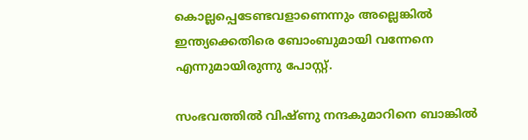കൊല്ലപ്പെടേണ്ടവളാണെന്നും അല്ലെങ്കിൽ ഇന്ത്യക്കെതിരെ ബോംബുമായി വന്നേനെ എന്നുമായിരുന്നു പോസ്റ്റ്.

സംഭവത്തില്‍ വിഷ്ണു നന്ദകുമാറിനെ ബാങ്കിൽ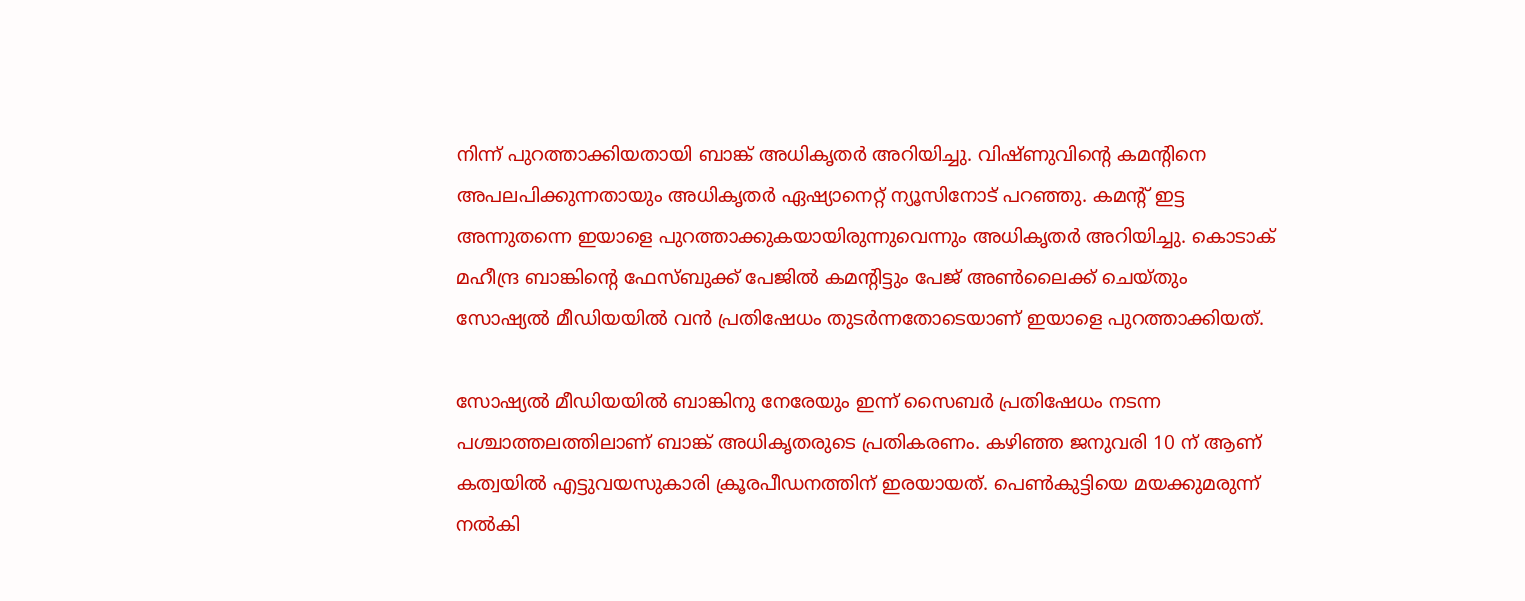നിന്ന് പുറത്താക്കിയതായി ബാങ്ക് അധികൃതർ അറിയിച്ചു. വിഷ്ണുവിന്റെ കമന്റിനെ അപലപിക്കുന്നതായും അധികൃതർ ഏഷ്യാനെറ്റ് ന്യൂസിനോട് പറഞ്ഞു. കമന്‍റ് ഇട്ട അന്നുതന്നെ ഇയാളെ പുറത്താക്കുകയായിരുന്നുവെന്നും അധികൃതര്‍ അറിയിച്ചു. കൊടാക് മഹീന്ദ്ര ബാങ്കിന്‍റെ ഫേസ്ബുക്ക് പേജില്‍ കമന്‍റിട്ടും പേജ് അണ്‍ലൈക്ക് ചെയ്തും സോഷ്യല്‍ മീഡിയയില്‍ വന്‍ പ്രതിഷേധം തുടര്‍ന്നതോടെയാണ് ഇയാളെ പുറത്താക്കിയത്.

സോഷ്യൽ മീഡിയയിൽ ബാങ്കിനു നേരേയും ഇന്ന് സൈബർ പ്രതിഷേധം നടന്ന പശ്ചാത്തലത്തിലാണ് ബാങ്ക് അധികൃതരുടെ പ്രതികരണം. കഴിഞ്ഞ ജനുവരി 10 ന് ആണ് കത്വയിൽ എട്ടുവയസുകാരി ക്രൂരപീഡനത്തിന് ഇരയായത്. പെണ്‍കുട്ടിയെ മയക്കുമരുന്ന് നൽകി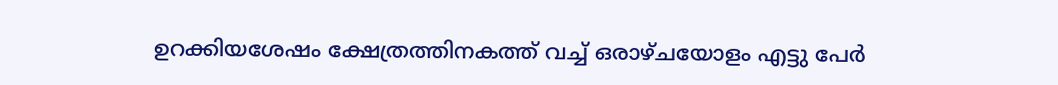ഉറക്കിയശേഷം ക്ഷേത്രത്തിനകത്ത് വച്ച് ഒരാഴ്ചയോളം എട്ടു പേർ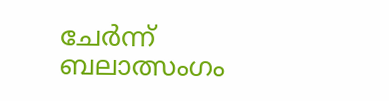ചേർന്ന് ബലാത്സംഗം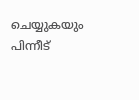ചെയ്യുകയും പിന്നീട്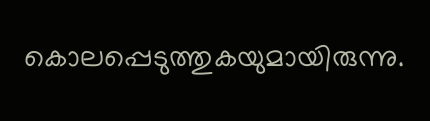കൊലപ്പെടുത്തുകയുമായിരുന്നു.